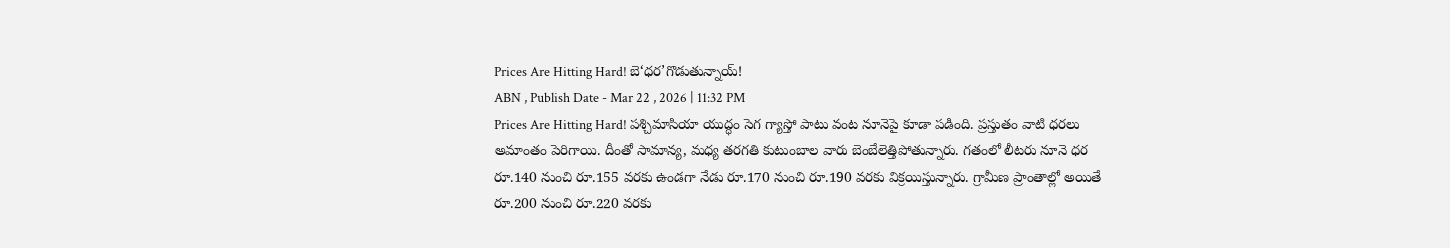Prices Are Hitting Hard! బె‘ధర’గొడుతున్నాయ్!
ABN , Publish Date - Mar 22 , 2026 | 11:32 PM
Prices Are Hitting Hard! పశ్చిమాసియా యుద్ధం సెగ గ్యాస్తో పాటు వంట నూనెపై కూడా పడింది. ప్రస్తుతం వాటి ధరలు అమాంతం పెరిగాయి. దీంతో సామాన్య, మధ్య తరగతి కుటుంబాల వారు బెంబేలెత్తిపోతున్నారు. గతంలో లీటరు నూనె ధర రూ.140 నుంచి రూ.155 వరకు ఉండగా నేడు రూ.170 నుంచి రూ.190 వరకు విక్రయిస్తున్నారు. గ్రామీణ ప్రాంతాల్లో అయితే రూ.200 నుంచి రూ.220 వరకు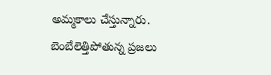అమ్మకాలు చేస్తున్నారు.
బెంబేలెత్తిపోతున్న ప్రజలు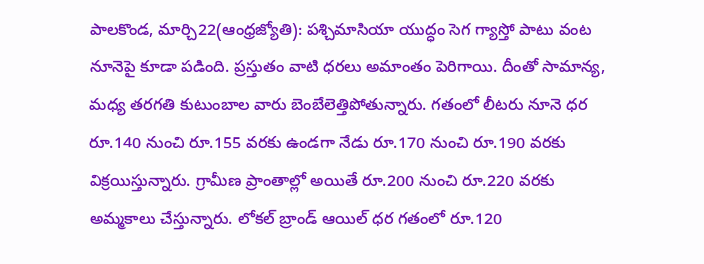పాలకొండ, మార్చి22(ఆంధ్రజ్యోతి): పశ్చిమాసియా యుద్ధం సెగ గ్యాస్తో పాటు వంట నూనెపై కూడా పడింది. ప్రస్తుతం వాటి ధరలు అమాంతం పెరిగాయి. దీంతో సామాన్య, మధ్య తరగతి కుటుంబాల వారు బెంబేలెత్తిపోతున్నారు. గతంలో లీటరు నూనె ధర రూ.140 నుంచి రూ.155 వరకు ఉండగా నేడు రూ.170 నుంచి రూ.190 వరకు విక్రయిస్తున్నారు. గ్రామీణ ప్రాంతాల్లో అయితే రూ.200 నుంచి రూ.220 వరకు అమ్మకాలు చేస్తున్నారు. లోకల్ బ్రాండ్ ఆయిల్ ధర గతంలో రూ.120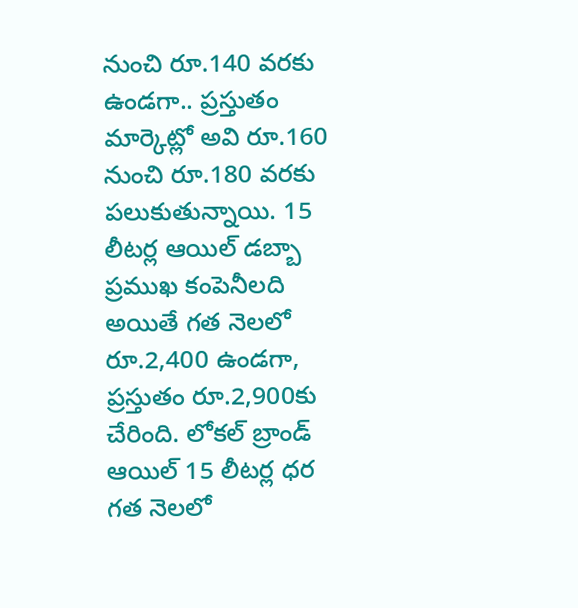నుంచి రూ.140 వరకు ఉండగా.. ప్రస్తుతం మార్కెట్లో అవి రూ.160 నుంచి రూ.180 వరకు పలుకుతున్నాయి. 15 లీటర్ల ఆయిల్ డబ్బా ప్రముఖ కంపెనీలది అయితే గత నెలలో రూ.2,400 ఉండగా, ప్రస్తుతం రూ.2,900కు చేరింది. లోకల్ బ్రాండ్ ఆయిల్ 15 లీటర్ల ధర గత నెలలో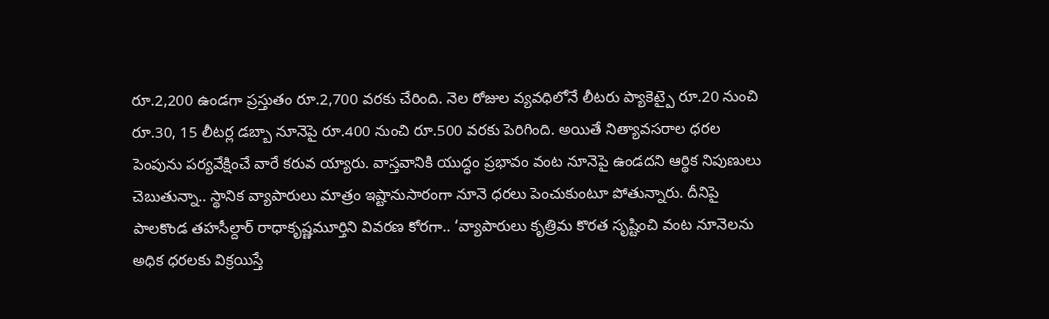రూ.2,200 ఉండగా ప్రస్తుతం రూ.2,700 వరకు చేరింది. నెల రోజుల వ్యవధిలోనే లీటరు ప్యాకెట్పై రూ.20 నుంచి రూ.30, 15 లీటర్ల డబ్బా నూనెపై రూ.400 నుంచి రూ.500 వరకు పెరిగింది. అయితే నిత్యావసరాల ధరల పెంపును పర్యవేక్షించే వారే కరువ య్యారు. వాస్తవానికి యుద్ధం ప్రభావం వంట నూనెపై ఉండదని ఆర్థిక నిపుణులు చెబుతున్నా.. స్థానిక వ్యాపారులు మాత్రం ఇష్టానుసారంగా నూనె ధరలు పెంచుకుంటూ పోతున్నారు. దీనిపై పాలకొండ తహసీల్దార్ రాధాకృష్ణమూర్తిని వివరణ కోరగా.. ‘వ్యాపారులు కృత్రిమ కొరత సృష్టించి వంట నూనెలను అధిక ధరలకు విక్రయిస్తే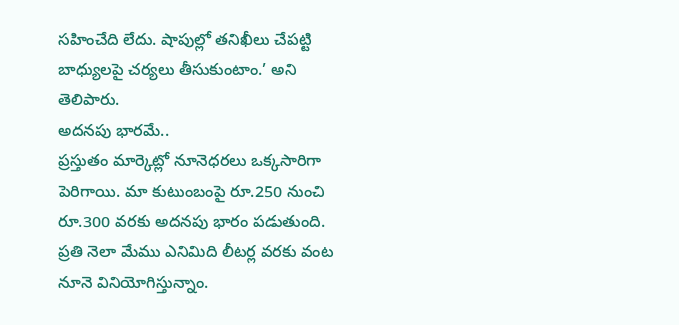సహించేది లేదు. షాపుల్లో తనిఖీలు చేపట్టి బాధ్యులపై చర్యలు తీసుకుంటాం.’ అని తెలిపారు.
అదనపు భారమే..
ప్రస్తుతం మార్కెట్లో నూనెధరలు ఒక్కసారిగా పెరిగాయి. మా కుటుంబంపై రూ.250 నుంచి రూ.300 వరకు అదనపు భారం పడుతుంది. ప్రతి నెలా మేము ఎనిమిది లీటర్ల వరకు వంట నూనె వినియోగిస్తున్నాం.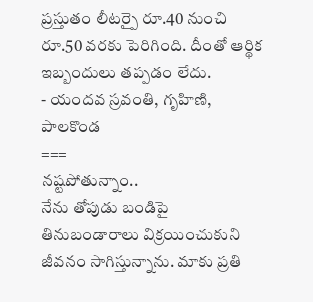ప్రస్తుతం లీటర్పై రూ.40 నుంచి రూ.50 వరకు పెరిగింది. దీంతో ఆర్థిక ఇబ్బందులు తప్పడం లేదు.
- యందవ స్రవంతి, గృహిణి, పాలకొండ
===
నష్టపోతున్నాం..
నేను తోపుడు బండిపై తినుబండారాలు విక్రయించుకుని జీవనం సాగిస్తున్నాను. మాకు ప్రతి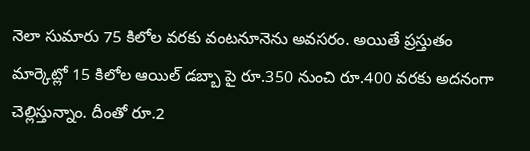నెలా సుమారు 75 కిలోల వరకు వంటనూనెను అవసరం. అయితే ప్రస్తుతం మార్కెట్లో 15 కిలోల ఆయిల్ డబ్బా పై రూ.350 నుంచి రూ.400 వరకు అదనంగా చెల్లిస్తున్నాం. దీంతో రూ.2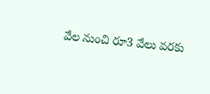వేల నుంచి రూ3 వేలు వరకు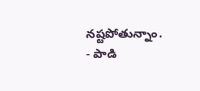నష్టపోతున్నాం.
- పాడి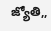జ్యోతి,,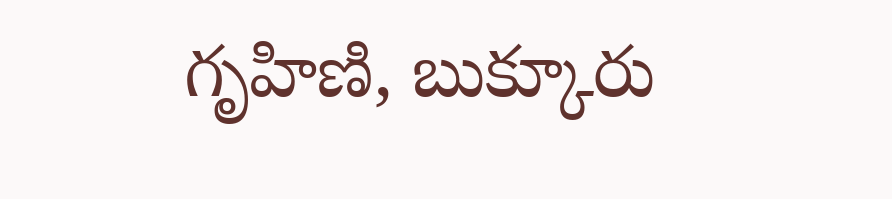గృహిణి, బుక్కూరు